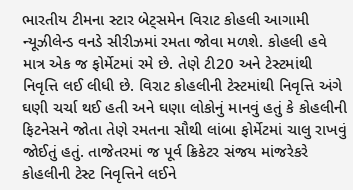ભારતીય ટીમના સ્ટાર બેટ્સમેન વિરાટ કોહલી આગામી ન્યૂઝીલેન્ડ વનડે સીરીઝમાં રમતા જોવા મળશે. કોહલી હવે માત્ર એક જ ફોર્મેટમાં રમે છે. તેણે ટી20 અને ટેસ્ટમાંથી નિવૃત્તિ લઈ લીધી છે. વિરાટ કોહલીની ટેસ્ટમાંથી નિવૃત્તિ અંગે ઘણી ચર્ચા થઈ હતી અને ઘણા લોકોનું માનવું હતું કે કોહલીની ફિટનેસને જોતા તેણે રમતના સૌથી લાંબા ફોર્મેટમાં ચાલુ રાખવું જોઈતું હતું. તાજેતરમાં જ પૂર્વ ક્રિકેટર સંજય માંજરેકરે કોહલીની ટેસ્ટ નિવૃત્તિને લઈને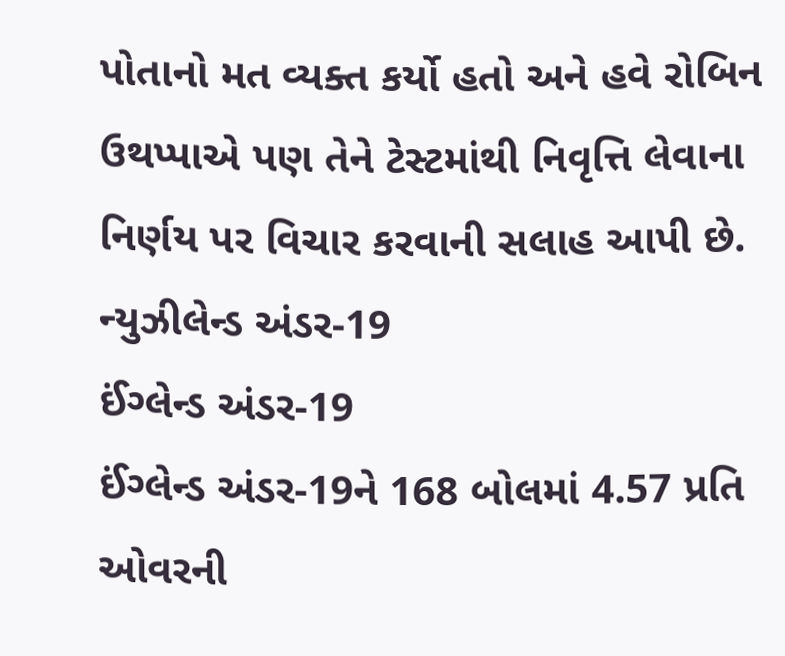પોતાનો મત વ્યક્ત કર્યો હતો અને હવે રોબિન ઉથપ્પાએ પણ તેને ટેસ્ટમાંથી નિવૃત્તિ લેવાના નિર્ણય પર વિચાર કરવાની સલાહ આપી છે.
ન્યુઝીલેન્ડ અંડર-19
ઈંગ્લેન્ડ અંડર-19
ઈંગ્લેન્ડ અંડર-19ને 168 બોલમાં 4.57 પ્રતિ ઓવરની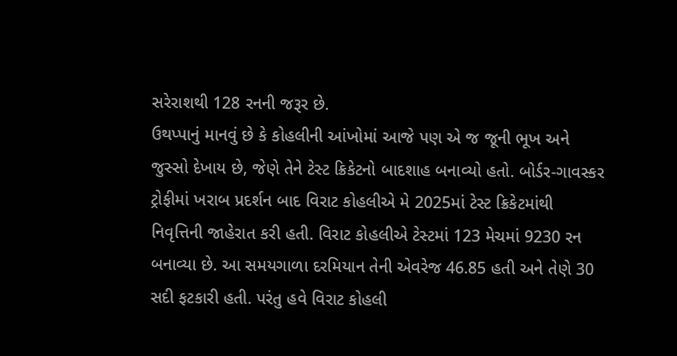સરેરાશથી 128 રનની જરૂર છે.
ઉથપ્પાનું માનવું છે કે કોહલીની આંખોમાં આજે પણ એ જ જૂની ભૂખ અને જુસ્સો દેખાય છે, જેણે તેને ટેસ્ટ ક્રિકેટનો બાદશાહ બનાવ્યો હતો. બોર્ડર-ગાવસ્કર ટ્રોફીમાં ખરાબ પ્રદર્શન બાદ વિરાટ કોહલીએ મે 2025માં ટેસ્ટ ક્રિકેટમાંથી નિવૃત્તિની જાહેરાત કરી હતી. વિરાટ કોહલીએ ટેસ્ટમાં 123 મેચમાં 9230 રન બનાવ્યા છે. આ સમયગાળા દરમિયાન તેની એવરેજ 46.85 હતી અને તેણે 30 સદી ફટકારી હતી. પરંતુ હવે વિરાટ કોહલી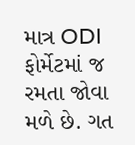માત્ર ODI ફોર્મેટમાં જ રમતા જોવા મળે છે. ગત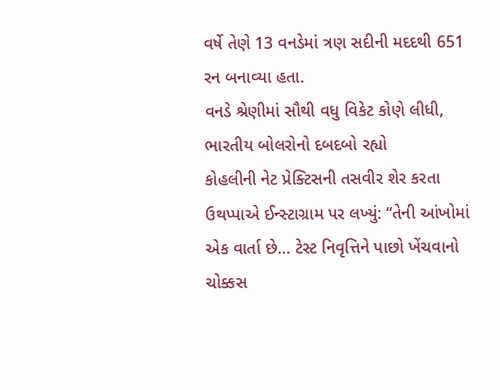વર્ષે તેણે 13 વનડેમાં ત્રણ સદીની મદદથી 651 રન બનાવ્યા હતા.
વનડે શ્રેણીમાં સૌથી વધુ વિકેટ કોણે લીધી, ભારતીય બોલરોનો દબદબો રહ્યો
કોહલીની નેટ પ્રેક્ટિસની તસવીર શેર કરતા ઉથપ્પાએ ઈન્સ્ટાગ્રામ પર લખ્યું: “તેની આંખોમાં એક વાર્તા છે… ટેસ્ટ નિવૃત્તિને પાછો ખેંચવાનો ચોક્કસ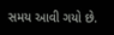સમય આવી ગયો છે.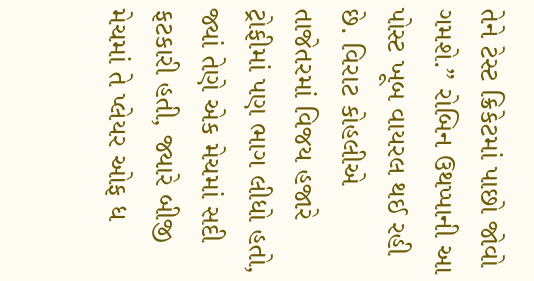તેને ટેસ્ટ ક્રિકેટમાં પાછો જોવો ગમશે.” રોબિન ઉથપ્પાની આ પોસ્ટ ખૂબ વાયરલ થઈ રહી છે. વિરાટ કોહલીએ તાજેતરમાં વિજય હજારે ટ્રોફીમાં પણ ભાગ લીધો હતો, જ્યાં તેણે એક મેચમાં સદી ફટકારી હતી, જ્યારે બીજી મેચમાં તે પ્લેયર ઓફ ધ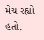મેચ રહ્યો હતો.